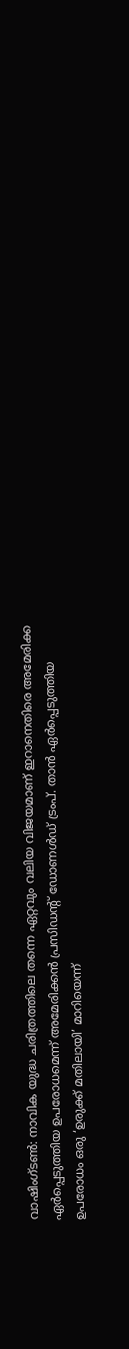വാഷിംഗ്ടൺ: നാവിക യുദ്ധ ചരിത്രത്തിലെ തന്നെ ഏറ്റവും വലിയ വിജയമാണ് ഇറാനെതിരെ അമേരിക്ക ഏർപ്പെടുത്തിയ ഉപരോധമെന്ന് അമേരിക്കൻ പ്രസിഡന്റ് ഡോണൾഡ് ട്രംപ്. താൻ ഏർപ്പെടുത്തിയ ഉപരോധം ഒരു ‘ഉരുക്ക് മതിലായി’ മാറിയെന്ന്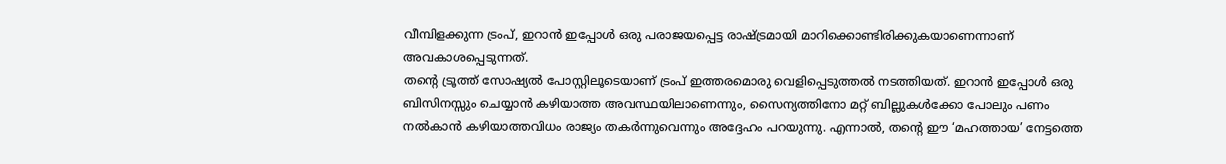വീമ്പിളക്കുന്ന ട്രംപ്, ഇറാൻ ഇപ്പോൾ ഒരു പരാജയപ്പെട്ട രാഷ്ട്രമായി മാറിക്കൊണ്ടിരിക്കുകയാണെന്നാണ് അവകാശപ്പെടുന്നത്.
തന്റെ ട്രൂത്ത് സോഷ്യൽ പോസ്റ്റിലൂടെയാണ് ട്രംപ് ഇത്തരമൊരു വെളിപ്പെടുത്തൽ നടത്തിയത്. ഇറാൻ ഇപ്പോൾ ഒരു ബിസിനസ്സും ചെയ്യാൻ കഴിയാത്ത അവസ്ഥയിലാണെന്നും, സൈന്യത്തിനോ മറ്റ് ബില്ലുകൾക്കോ പോലും പണം നൽകാൻ കഴിയാത്തവിധം രാജ്യം തകർന്നുവെന്നും അദ്ദേഹം പറയുന്നു. എന്നാൽ, തന്റെ ഈ ‘മഹത്തായ’ നേട്ടത്തെ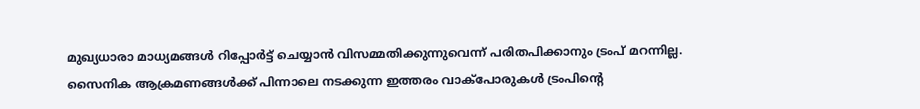മുഖ്യധാരാ മാധ്യമങ്ങൾ റിപ്പോർട്ട് ചെയ്യാൻ വിസമ്മതിക്കുന്നുവെന്ന് പരിതപിക്കാനും ട്രംപ് മറന്നില്ല. സൈനിക ആക്രമണങ്ങൾക്ക് പിന്നാലെ നടക്കുന്ന ഇത്തരം വാക്പോരുകൾ ട്രംപിന്റെ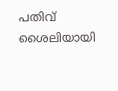പതിവ് ശൈലിയായി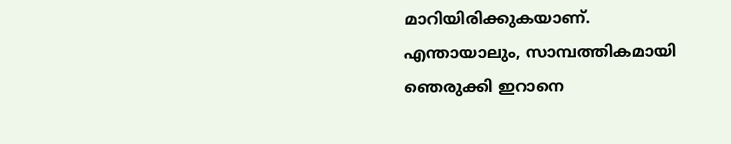മാറിയിരിക്കുകയാണ്.
എന്തായാലും, സാമ്പത്തികമായി ഞെരുക്കി ഇറാനെ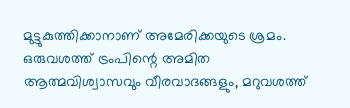മുട്ടുകുത്തിക്കാനാണ് അമേരിക്കയുടെ ശ്രമം. ഒരുവശത്ത് ട്രംപിന്റെ അമിത ആത്മവിശ്വാസവും വീരവാദങ്ങളും, മറുവശത്ത്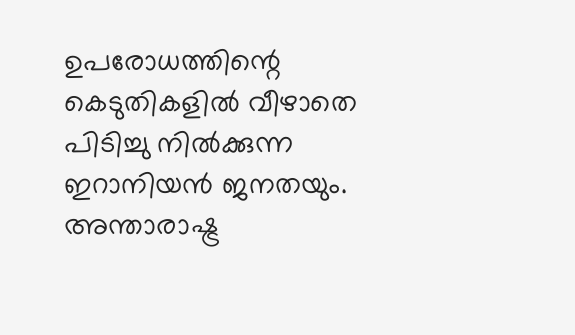ഉപരോധത്തിന്റെ കെടുതികളിൽ വീഴാതെ പിടിച്ചു നിൽക്കുന്ന ഇറാനിയൻ ജനതയും. അന്താരാഷ്ട്ര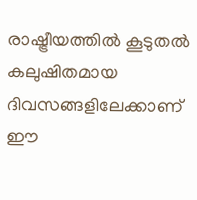രാഷ്ട്രീയത്തിൽ കൂടുതൽ കലുഷിതമായ ദിവസങ്ങളിലേക്കാണ് ഈ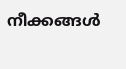നീക്കങ്ങൾ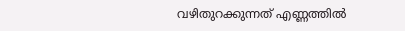വഴിതുറക്കുന്നത് എണ്ണത്തിൽ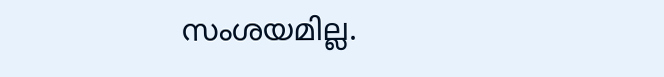സംശയമില്ല.